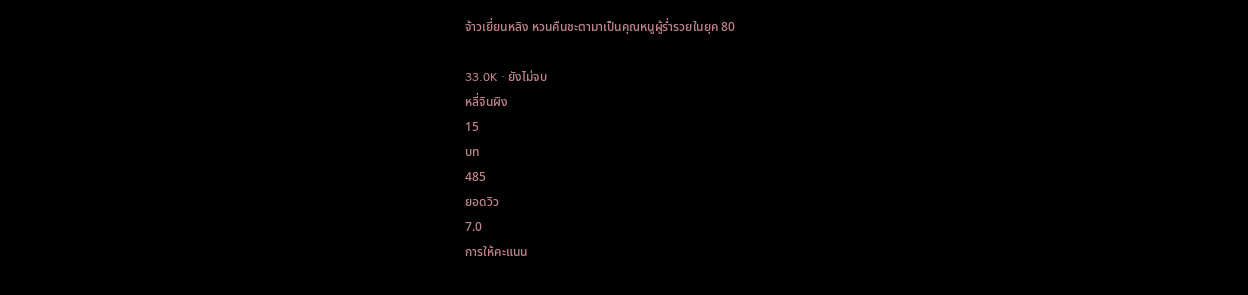จ้าวเยี่ยนหลิง หวนคืนชะตามาเป็นคุณหนูผู้ร่ำรวยในยุค 80

33.0K · ยังไม่จบ
หลี่จินผิง
15
บท
485
ยอดวิว
7.0
การให้คะแนน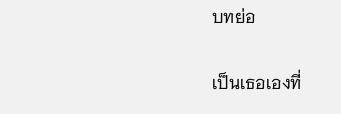บทย่อ

เป็นเธอเองที่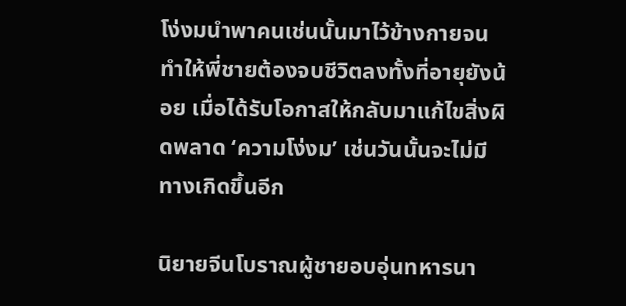โง่งมนำพาคนเช่นนั้นมาไว้ข้างกายจนทำให้พี่ชายต้องจบชีวิตลงทั้งที่อายุยังน้อย เมื่อได้รับโอกาสให้กลับมาแก้ไขสิ่งผิดพลาด ‘ความโง่งม’ เช่นวันนั้นจะไม่มีทางเกิดขึ้นอีก

นิยายจีนโบราณผู้ชายอบอุ่นทหารนา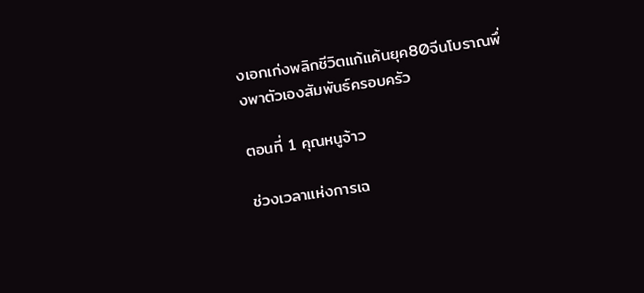งเอกเก่งพลิกชีวิตแก้แค้นยุค80จีนโบราณพึ่งพาตัวเองสัมพันธ์ครอบครัว

ตอนที่ 1 คุณหนูจ้าว

ช่วงเวลาแห่งการเฉ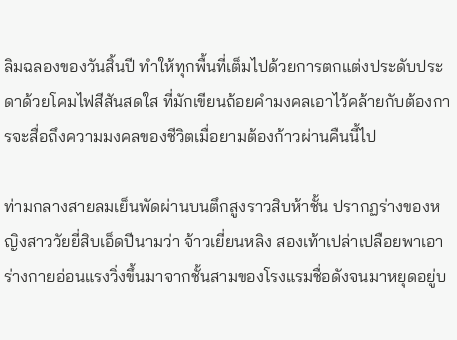ลิมฉลองของวันสิ้นปี ทำให้ทุกพื้นที่เต็มไปด้วยการตกแต่งประดับประดาด้วยโคมไฟสีสันสดใส ที่มักเขียนถ้อยคำมงคลเอาไว้คล้ายกับต้องการจะสื่อถึงความมงคลของชีวิตเมื่อยามต้องก้าวผ่านคืนนี้ไป

ท่ามกลางสายลมเย็นพัดผ่านบนตึกสูงราวสิบห้าชั้น ปรากฏร่างของหญิงสาววัยยี่สิบเอ็ดปีนามว่า จ้าวเยี่ยนหลิง สองเท้าเปล่าเปลือยพาเอาร่างกายอ่อนแรงวิ่งขึ้นมาจากชั้นสามของโรงแรมชื่อดังจนมาหยุดอยู่บ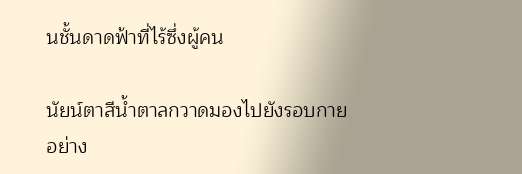นชั้นดาดฟ้าที่ไร้ซึ่งผู้คน

นัยน์ตาสีน้ำตาลกวาดมองไปยังรอบกายอย่าง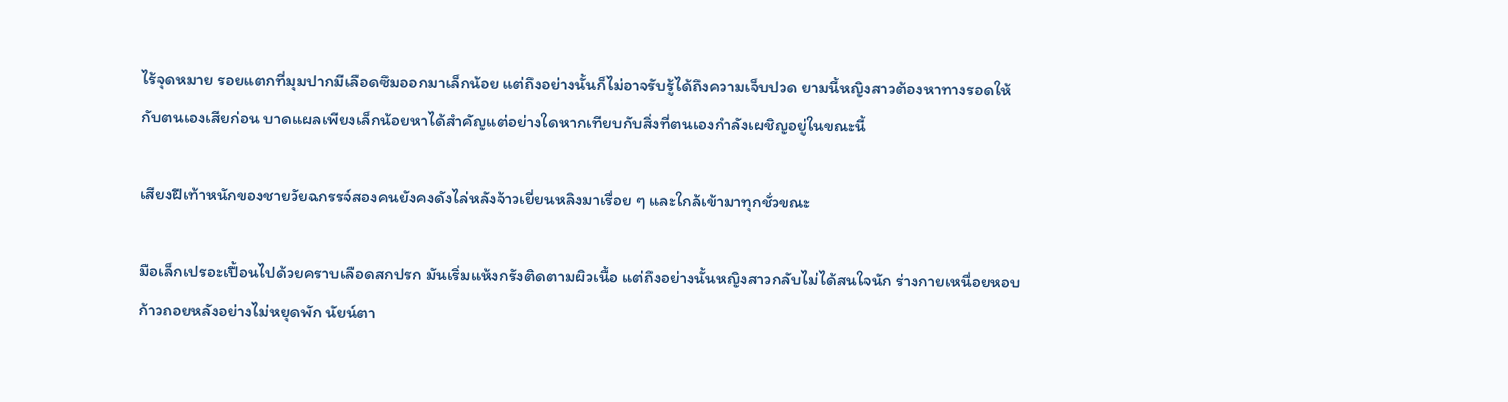ไร้จุดหมาย รอยแตกที่มุมปากมีเลือดซึมออกมาเล็กน้อย แต่ถึงอย่างนั้นก็ไม่อาจรับรู้ได้ถึงความเจ็บปวด ยามนี้หญิงสาวต้องหาทางรอดให้กับตนเองเสียก่อน บาดแผลเพียงเล็กน้อยหาได้สำคัญแต่อย่างใดหากเทียบกับสิ่งที่ตนเองกำลังเผชิญอยู่ในขณะนี้

เสียงฝีเท้าหนักของชายวัยฉกรรจ์สองคนยังคงดังไล่หลังจ้าวเยี่ยนหลิงมาเรื่อย ๆ และใกล้เข้ามาทุกชั่วขณะ

มือเล็กเปรอะเปื้อนไปด้วยคราบเลือดสกปรก มันเริ่มแห้งกรังติดตามผิวเนื้อ แต่ถึงอย่างนั้นหญิงสาวกลับไม่ได้สนใจนัก ร่างกายเหนื่อยหอบก้าวถอยหลังอย่างไม่หยุดพัก นัยน์ตา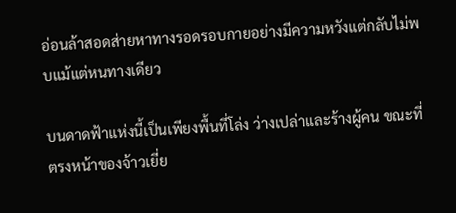อ่อนล้าสอดส่ายหาทางรอดรอบกายอย่างมีความหวังแต่กลับไม่พบแม้แต่หนทางเดียว

บนดาดฟ้าแห่งนี้เป็นเพียงพื้นที่โล่ง ว่างเปล่าและร้างผู้คน ขณะที่ตรงหน้าของจ้าวเยี่ย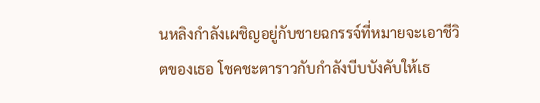นหลิงกำลังเผชิญอยู่กับชายฉกรรจ์ที่หมายจะเอาชีวิตของเธอ โชคชะตาราวกับกำลังบีบบังคับให้เธ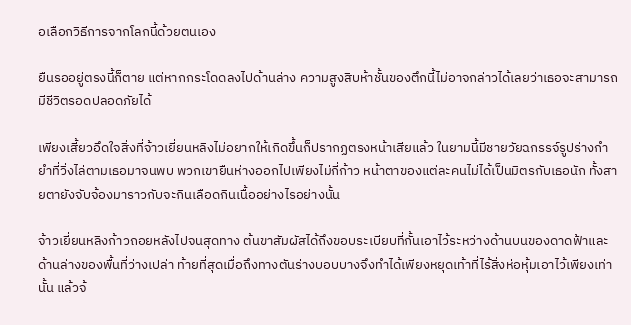อเลือกวิธีการจากโลกนี้ด้วยตนเอง

ยืนรออยู่ตรงนี้ก็ตาย แต่หากกระโดดลงไปด้านล่าง ความสูงสิบห้าชั้นของตึกนี้ไม่อาจกล่าวได้เลยว่าเธอจะสามารถมีชีวิตรอดปลอดภัยได้

เพียงเสี้ยวอึดใจสิ่งที่จ้าวเยี่ยนหลิงไม่อยากให้เกิดขึ้นก็ปรากฏตรงหน้าเสียแล้ว ในยามนี้มีชายวัยฉกรรจ์รูปร่างกำยำที่วิ่งไล่ตามเธอมาจนพบ พวกเขายืนห่างออกไปเพียงไม่กี่ก้าว หน้าตาของแต่ละคนไม่ได้เป็นมิตรกับเธอนัก ทั้งสายตายังจับจ้องมาราวกับจะกินเลือดกินเนื้ออย่างไรอย่างนั้น

จ้าวเยี่ยนหลิงก้าวถอยหลังไปจนสุดทาง ต้นขาสัมผัสได้ถึงขอบระเบียบที่กั้นเอาไว้ระหว่างด้านบนของดาดฟ้าและด้านล่างของพื้นที่ว่างเปล่า ท้ายที่สุดเมื่อถึงทางตันร่างบอบบางจึงทำได้เพียงหยุดเท้าที่ไร้สิ่งห่อหุ้มเอาไว้เพียงเท่านั้น แล้วจ้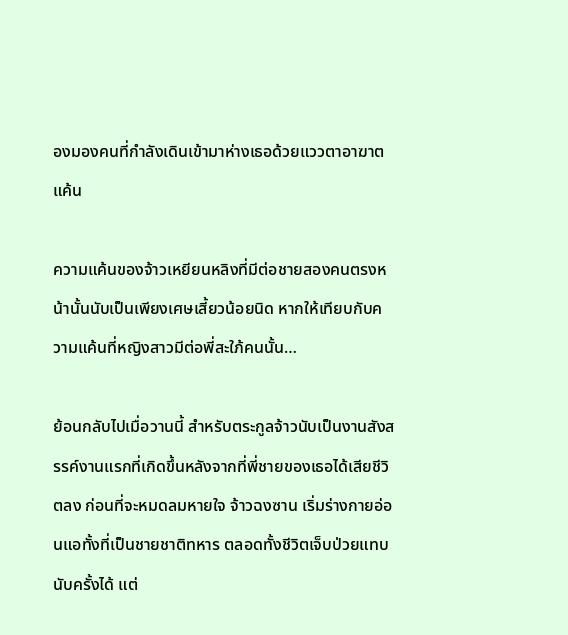องมองคนที่กำลังเดินเข้ามาห่างเธอด้วยแววตาอาฆาตแค้น

ความแค้นของจ้าวเหยียนหลิงที่มีต่อชายสองคนตรงหน้านั้นนับเป็นเพียงเศษเสี้ยวน้อยนิด หากให้เทียบกับความแค้นที่หญิงสาวมีต่อพี่สะใภ้คนนั้น…

ย้อนกลับไปเมื่อวานนี้ สำหรับตระกูลจ้าวนับเป็นงานสังสรรค์งานแรกที่เกิดขึ้นหลังจากที่พี่ชายของเธอได้เสียชีวิตลง ก่อนที่จะหมดลมหายใจ จ้าวฉงซาน เริ่มร่างกายอ่อนแอทั้งที่เป็นชายชาติทหาร ตลอดทั้งชีวิตเจ็บป่วยแทบนับครั้งได้ แต่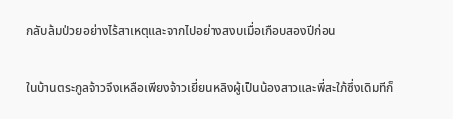กลับล้มป่วยอย่างไร้สาเหตุและจากไปอย่างสงบเมื่อเกือบสองปีก่อน

ในบ้านตระกูลจ้าวจึงเหลือเพียงจ้าวเยี่ยนหลิงผู้เป็นน้องสาวและพี่สะใภ้ซึ่งเดิมทีก็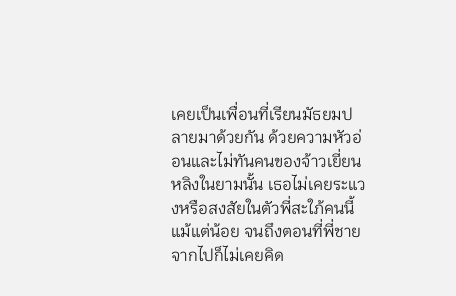เคยเป็นเพื่อนที่เรียนมัธยมปลายมาด้วยกัน ด้วยความหัวอ่อนและไม่ทันคนของจ้าวเยี่ยนหลิงในยามนั้น เธอไม่เคยระแวงหรือสงสัยในตัวพี่สะใภ้คนนี้แม้แต่น้อย จนถึงตอนที่พี่ชายจากไปก็ไม่เคยคิด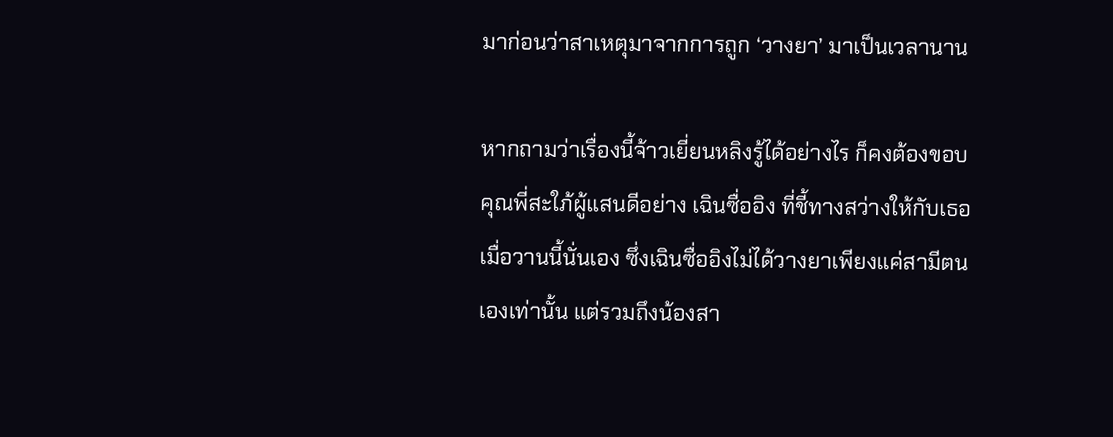มาก่อนว่าสาเหตุมาจากการถูก ‘วางยา’ มาเป็นเวลานาน

หากถามว่าเรื่องนี้จ้าวเยี่ยนหลิงรู้ได้อย่างไร ก็คงต้องขอบคุณพี่สะใภ้ผู้แสนดีอย่าง เฉินซื่ออิง ที่ชี้ทางสว่างให้กับเธอเมื่อวานนี้นั่นเอง ซึ่งเฉินซื่ออิงไม่ได้วางยาเพียงแค่สามีตนเองเท่านั้น แต่รวมถึงน้องสา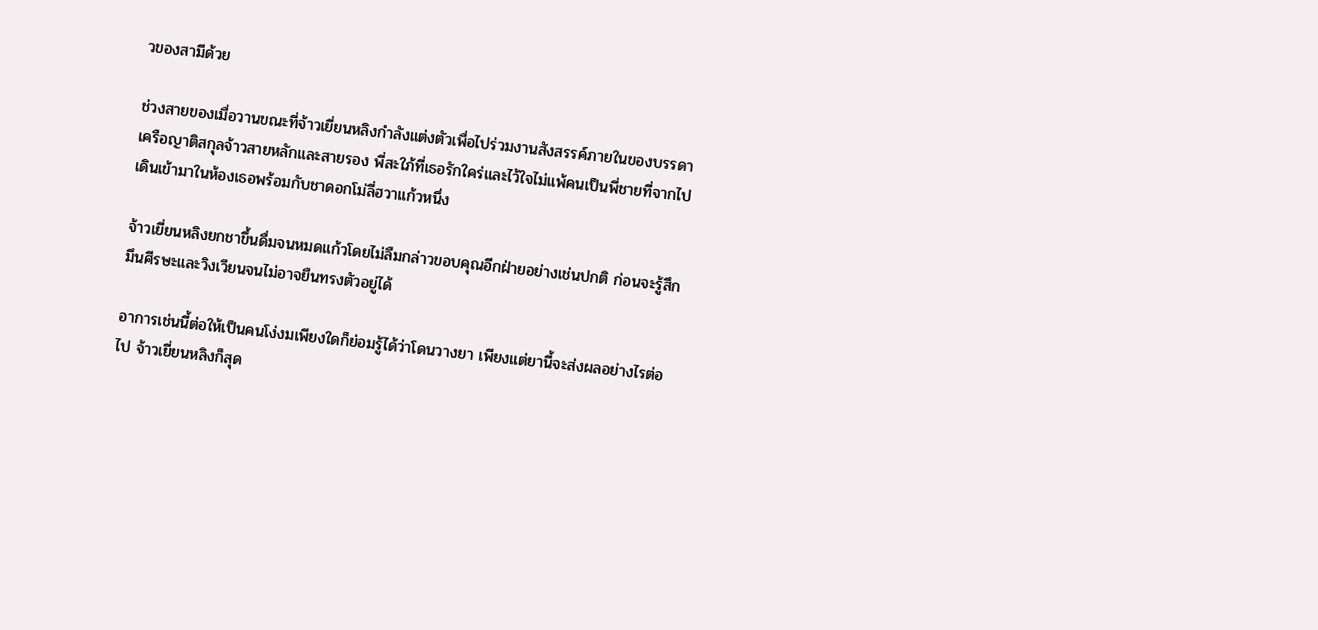วของสามีด้วย

ช่วงสายของเมื่อวานขณะที่จ้าวเยี่ยนหลิงกำลังแต่งตัวเพื่อไปร่วมงานสังสรรค์ภายในของบรรดาเครือญาติสกุลจ้าวสายหลักและสายรอง พี่สะใภ้ที่เธอรักใคร่และไว้ใจไม่แพ้คนเป็นพี่ชายที่จากไปเดินเข้ามาในห้องเธอพร้อมกับชาดอกโม่ลี่ฮวาแก้วหนึ่ง

จ้าวเยี่ยนหลิงยกชาขึ้นดื่มจนหมดแก้วโดยไม่ลืมกล่าวขอบคุณอีกฝ่ายอย่างเช่นปกติ ก่อนจะรู้สึกมึนศีรษะและวิงเวียนจนไม่อาจยืนทรงตัวอยู่ได้

อาการเช่นนี้ต่อให้เป็นคนโง่งมเพียงใดก็ย่อมรู้ได้ว่าโดนวางยา เพียงแต่ยานี้จะส่งผลอย่างไรต่อไป จ้าวเยี่ยนหลิงก็สุด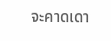จะคาดเดา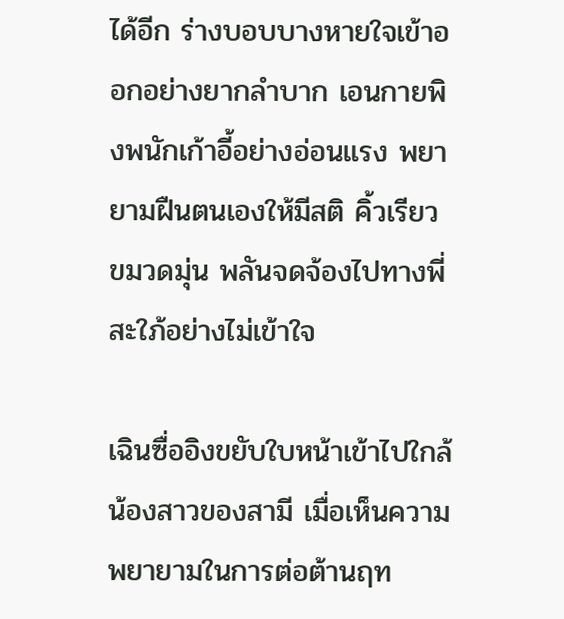ได้อีก ร่างบอบบางหายใจเข้าออกอย่างยากลำบาก เอนกายพิงพนักเก้าอี้อย่างอ่อนแรง พยายามฝืนตนเองให้มีสติ คิ้วเรียวขมวดมุ่น พลันจดจ้องไปทางพี่สะใภ้อย่างไม่เข้าใจ

เฉินซื่ออิงขยับใบหน้าเข้าไปใกล้น้องสาวของสามี เมื่อเห็นความพยายามในการต่อต้านฤท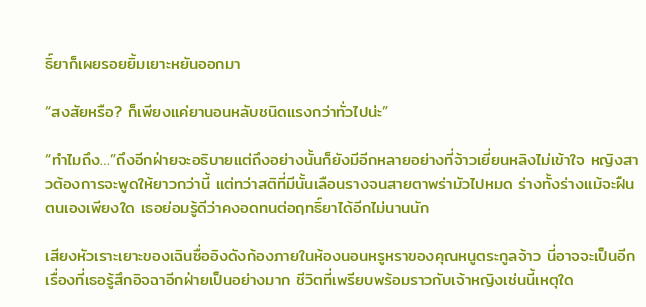ธิ์ยาก็เผยรอยยิ้มเยาะหยันออกมา

“สงสัยหรือ? ก็เพียงแค่ยานอนหลับชนิดแรงกว่าทั่วไปน่ะ”

“ทำไมถึง…”ถึงอีกฝ่ายจะอธิบายแต่ถึงอย่างนั้นก็ยังมีอีกหลายอย่างที่จ้าวเยี่ยนหลิงไม่เข้าใจ หญิงสาวต้องการจะพูดให้ยาวกว่านี้ แต่ทว่าสติที่มีนั้นเลือนรางจนสายตาพร่ามัวไปหมด ร่างทั้งร่างแม้จะฝืนตนเองเพียงใด เธอย่อมรู้ดีว่าคงอดทนต่อฤทธิ์ยาได้อีกไม่นานนัก

เสียงหัวเราะเยาะของเฉินซื่ออิงดังก้องภายในห้องนอนหรูหราของคุณหนูตระกูลจ้าว นี่อาจจะเป็นอีกเรื่องที่เธอรู้สึกอิจฉาอีกฝ่ายเป็นอย่างมาก ชีวิตที่เพรียบพร้อมราวกับเจ้าหญิงเช่นนี้เหตุใด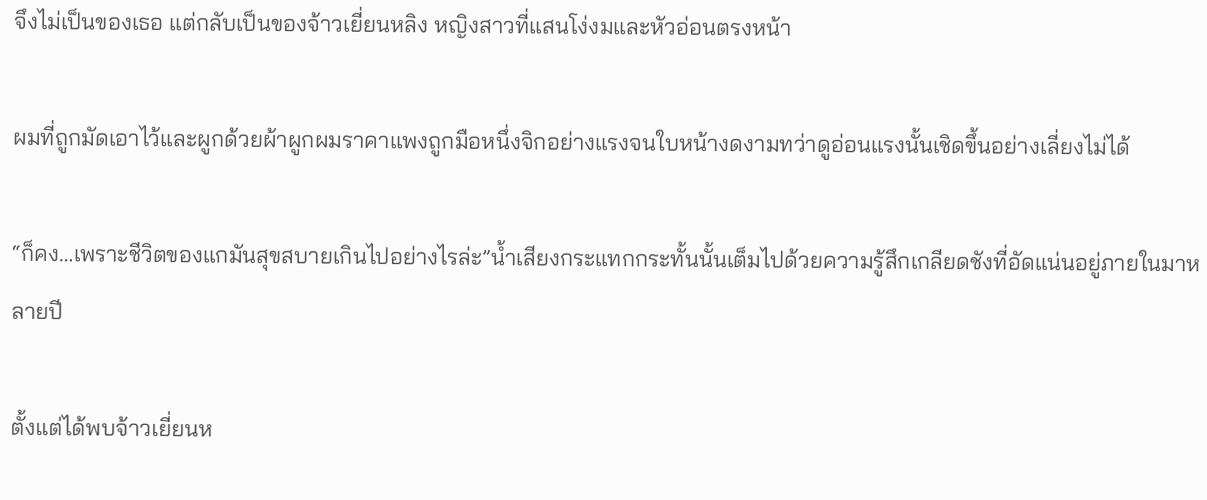จึงไม่เป็นของเธอ แต่กลับเป็นของจ้าวเยี่ยนหลิง หญิงสาวที่แสนโง่งมและหัวอ่อนตรงหน้า

ผมที่ถูกมัดเอาไว้และผูกด้วยผ้าผูกผมราคาแพงถูกมือหนึ่งจิกอย่างแรงจนใบหน้างดงามทว่าดูอ่อนแรงนั้นเชิดขึ้นอย่างเลี่ยงไม่ได้

“ก็คง…เพราะชีวิตของแกมันสุขสบายเกินไปอย่างไรล่ะ”น้ำเสียงกระแทกกระทั้นนั้นเต็มไปด้วยความรู้สึกเกลียดชังที่อัดแน่นอยู่ภายในมาหลายปี

ตั้งแต่ได้พบจ้าวเยี่ยนห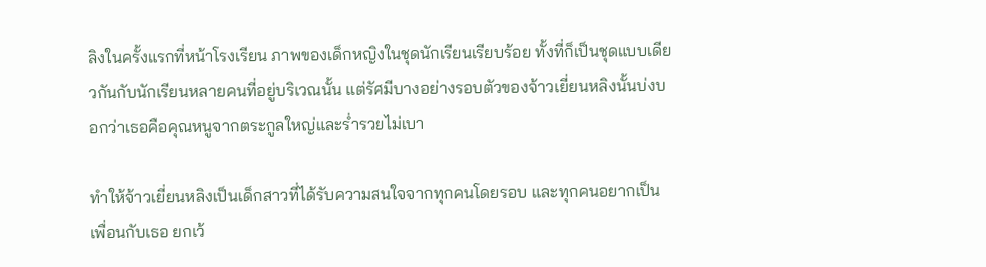ลิงในครั้งแรกที่หน้าโรงเรียน ภาพของเด็กหญิงในชุดนักเรียนเรียบร้อย ทั้งที่ก็เป็นชุดแบบเดียวกันกับนักเรียนหลายคนที่อยู่บริเวณนั้น แต่รัศมีบางอย่างรอบตัวของจ้าวเยี่ยนหลิงนั้นบ่งบอกว่าเธอคือคุณหนูจากตระกูลใหญ่และร่ำรวยไม่เบา

ทำให้จ้าวเยี่ยนหลิงเป็นเด็กสาวที่ได้รับความสนใจจากทุกคนโดยรอบ และทุกคนอยากเป็นเพื่อนกับเธอ ยกเว้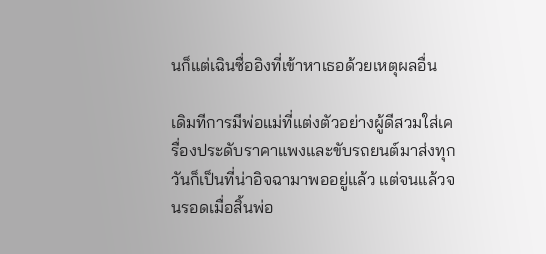นก็แต่เฉินซื่ออิงที่เข้าหาเธอด้วยเหตุผลอื่น

เดิมทีการมีพ่อแม่ที่แต่งตัวอย่างผู้ดีสวมใส่เครื่องประดับราคาแพงและขับรถยนต์มาส่งทุกวันก็เป็นที่น่าอิจฉามาพออยู่แล้ว แต่จนแล้วจนรอดเมื่อสิ้นพ่อ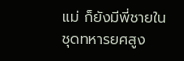แม่ ก็ยังมีพี่ชายในชุดทหารยศสูง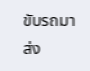ขับรถมาส่ง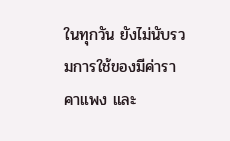ในทุกวัน ยังไม่นับรวมการใช้ของมีค่าราคาแพง และ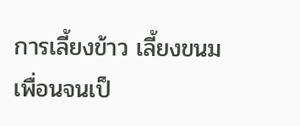การเลี้ยงข้าว เลี้ยงขนมเพื่อนจนเป็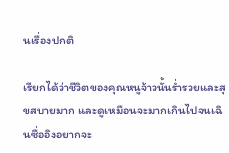นเรื่องปกติ

เรียกได้ว่าชีวิตของคุณหนูจ้าวนั้นร่ำรวยและสุขสบายมาก และดูเหมือนจะมากเกินไปจนเฉินซื่ออิงอยากจะ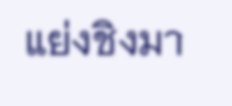แย่งชิงมา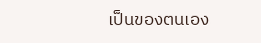เป็นของตนเอง